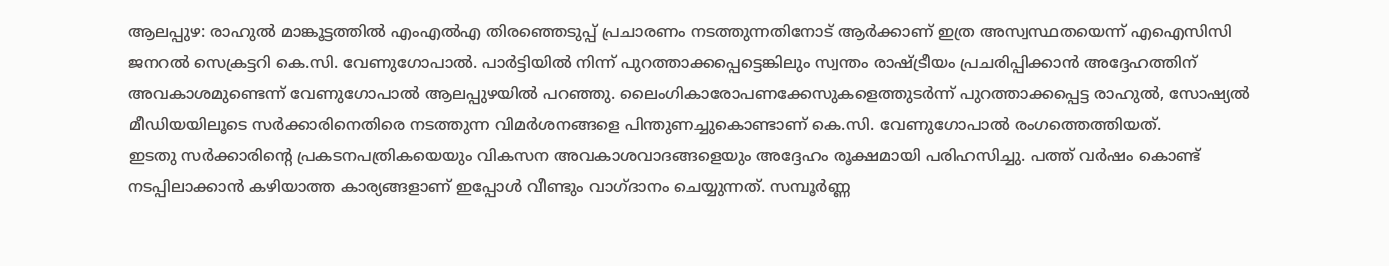ആലപ്പുഴ: രാഹുൽ മാങ്കൂട്ടത്തിൽ എംഎൽഎ തിരഞ്ഞെടുപ്പ് പ്രചാരണം നടത്തുന്നതിനോട് ആർക്കാണ് ഇത്ര അസ്വസ്ഥതയെന്ന് എഐസിസി ജനറൽ സെക്രട്ടറി കെ.സി. വേണുഗോപാൽ. പാർട്ടിയിൽ നിന്ന് പുറത്താക്കപ്പെട്ടെങ്കിലും സ്വന്തം രാഷ്ട്രീയം പ്രചരിപ്പിക്കാൻ അദ്ദേഹത്തിന് അവകാശമുണ്ടെന്ന് വേണുഗോപാൽ ആലപ്പുഴയിൽ പറഞ്ഞു. ലൈംഗികാരോപണക്കേസുകളെത്തുടർന്ന് പുറത്താക്കപ്പെട്ട രാഹുൽ, സോഷ്യൽ മീഡിയയിലൂടെ സർക്കാരിനെതിരെ നടത്തുന്ന വിമർശനങ്ങളെ പിന്തുണച്ചുകൊണ്ടാണ് കെ.സി. വേണുഗോപാൽ രംഗത്തെത്തിയത്.
ഇടതു സർക്കാരിന്റെ പ്രകടനപത്രികയെയും വികസന അവകാശവാദങ്ങളെയും അദ്ദേഹം രൂക്ഷമായി പരിഹസിച്ചു. പത്ത് വർഷം കൊണ്ട് നടപ്പിലാക്കാൻ കഴിയാത്ത കാര്യങ്ങളാണ് ഇപ്പോൾ വീണ്ടും വാഗ്ദാനം ചെയ്യുന്നത്. സമ്പൂർണ്ണ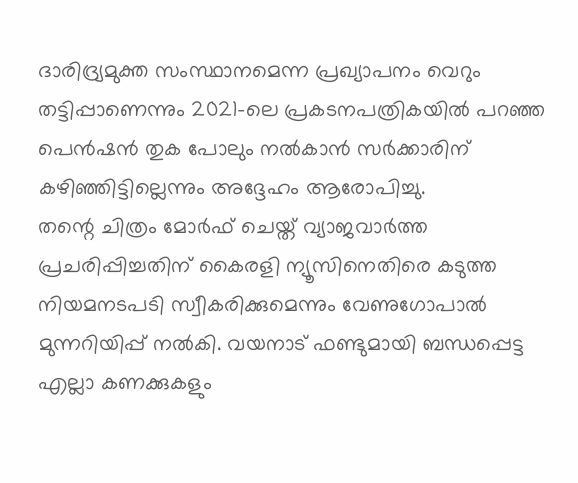ദാരിദ്ര്യമുക്ത സംസ്ഥാനമെന്ന പ്രഖ്യാപനം വെറും തട്ടിപ്പാണെന്നും 2021-ലെ പ്രകടനപത്രികയിൽ പറഞ്ഞ പെൻഷൻ തുക പോലും നൽകാൻ സർക്കാരിന് കഴിഞ്ഞിട്ടില്ലെന്നും അദ്ദേഹം ആരോപിച്ചു.
തന്റെ ചിത്രം മോർഫ് ചെയ്ത് വ്യാജവാർത്ത പ്രചരിപ്പിച്ചതിന് കൈരളി ന്യൂസിനെതിരെ കടുത്ത നിയമനടപടി സ്വീകരിക്കുമെന്നും വേണുഗോപാൽ മുന്നറിയിപ്പ് നൽകി. വയനാട് ഫണ്ടുമായി ബന്ധപ്പെട്ട എല്ലാ കണക്കുകളും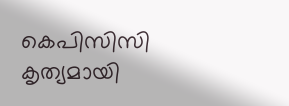കെപിസിസി കൃത്യമായി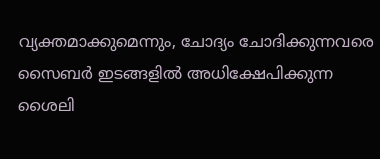വ്യക്തമാക്കുമെന്നും, ചോദ്യം ചോദിക്കുന്നവരെ സൈബർ ഇടങ്ങളിൽ അധിക്ഷേപിക്കുന്ന ശൈലി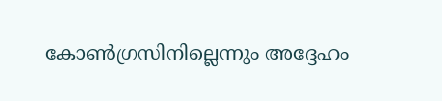കോൺഗ്രസിനില്ലെന്നും അദ്ദേഹം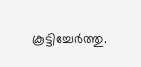കൂട്ടിച്ചേർത്തു.